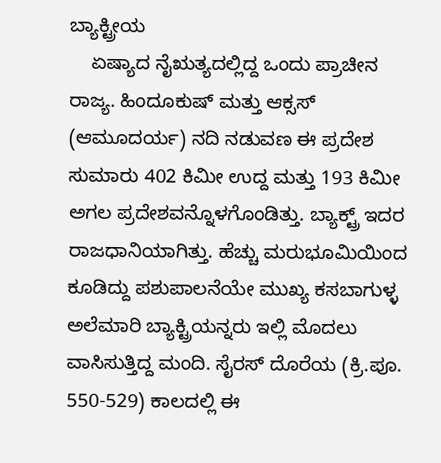ಬ್ಯಾಕ್ಟ್ರೀಯ
    ಏಷ್ಯಾದ ನೈಋತ್ಯದಲ್ಲಿದ್ದ ಒಂದು ಪ್ರಾಚೀನ ರಾಜ್ಯ. ಹಿಂದೂಕುಷ್ ಮತ್ತು ಆಕ್ಸಸ್ (ಆಮೂದರ್ಯ) ನದಿ ನಡುವಣ ಈ ಪ್ರದೇಶ ಸುಮಾರು 402 ಕಿಮೀ ಉದ್ದ ಮತ್ತು 193 ಕಿಮೀ ಅಗಲ ಪ್ರದೇಶವನ್ನೊಳಗೊಂಡಿತ್ತು. ಬ್ಯಾಕ್ಟ್ರ್ ಇದರ ರಾಜಧಾನಿಯಾಗಿತ್ತು. ಹೆಚ್ಚು ಮರುಭೂಮಿಯಿಂದ ಕೂಡಿದ್ದು ಪಶುಪಾಲನೆಯೇ ಮುಖ್ಯ ಕಸಬಾಗುಳ್ಳ ಅಲೆಮಾರಿ ಬ್ಯಾಕ್ಟ್ರಿಯನ್ನರು ಇಲ್ಲಿ ಮೊದಲು ವಾಸಿಸುತ್ತಿದ್ದ ಮಂದಿ. ಸೈರಸ್ ದೊರೆಯ (ಕ್ರಿ.ಪೂ. 550-529) ಕಾಲದಲ್ಲಿ ಈ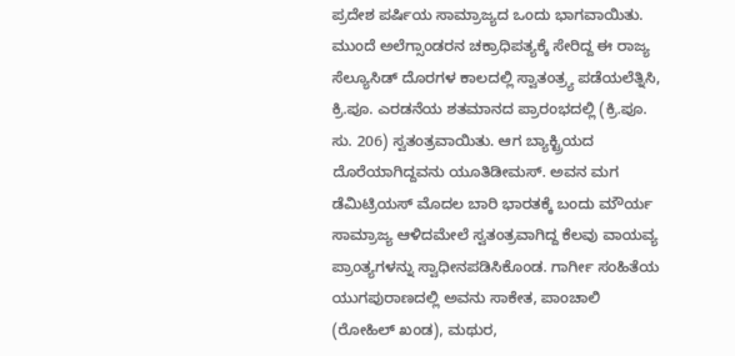ಪ್ರದೇಶ ಪರ್ಷಿಯ ಸಾಮ್ರಾಜ್ಯದ ಒಂದು ಭಾಗವಾಯಿತು. ಮುಂದೆ ಅಲೆಗ್ಸಾಂಡರನ ಚಕ್ರಾಧಿಪತ್ಯಕ್ಕೆ ಸೇರಿದ್ದ ಈ ರಾಜ್ಯ ಸೆಲ್ಯೂಸಿಡ್ ದೊರಗಳ ಕಾಲದಲ್ಲಿ ಸ್ವಾತಂತ್ರ್ಯ ಪಡೆಯಲೆತ್ನಿಸಿ, ಕ್ರಿ.ಪೂ. ಎರಡನೆಯ ಶತಮಾನದ ಪ್ರಾರಂಭದಲ್ಲಿ (ಕ್ರಿ.ಪೂ. ಸು. 206) ಸ್ವತಂತ್ರವಾಯಿತು. ಆಗ ಬ್ಯಾಕ್ಟ್ರಿಯದ ದೊರೆಯಾಗಿದ್ದವನು ಯೂತಿಡೀಮಸ್. ಅವನ ಮಗ ಡೆಮಿಟ್ರಿಯಸ್ ಮೊದಲ ಬಾರಿ ಭಾರತಕ್ಕೆ ಬಂದು ಮೌರ್ಯ ಸಾಮ್ರಾಜ್ಯ ಆಳಿದಮೇಲೆ ಸ್ವತಂತ್ರವಾಗಿದ್ದ ಕೆಲವು ವಾಯವ್ಯ ಪ್ರಾಂತ್ಯಗಳನ್ನು ಸ್ವಾಧೀನಪಡಿಸಿಕೊಂಡ. ಗಾರ್ಗೀ ಸಂಹಿತೆಯ ಯುಗಪುರಾಣದಲ್ಲಿ ಅವನು ಸಾಕೇತ, ಪಾಂಚಾಲಿ (ರೋಹಿಲ್ ಖಂಡ), ಮಥುರ,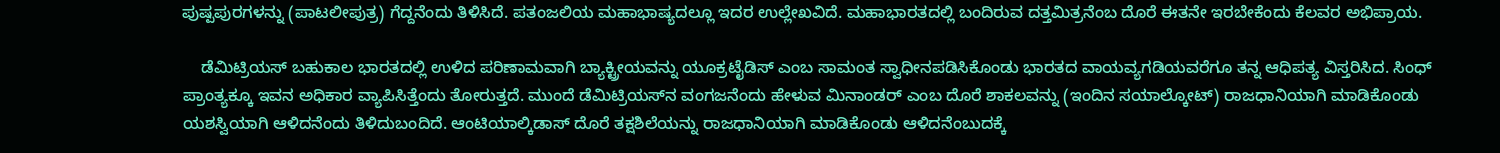ಪುಷ್ಪಪುರಗಳನ್ನು (ಪಾಟಲೀಪುತ್ರ) ಗೆದ್ದನೆಂದು ತಿಳಿಸಿದೆ. ಪತಂಜಲಿಯ ಮಹಾಭಾಷ್ಯದಲ್ಲೂ ಇದರ ಉಲ್ಲೇಖವಿದೆ. ಮಹಾಭಾರತದಲ್ಲಿ ಬಂದಿರುವ ದತ್ತಮಿತ್ರನೆಂಬ ದೊರೆ ಈತನೇ ಇರಬೇಕೆಂದು ಕೆಲವರ ಅಭಿಪ್ರಾಯ.

    ಡೆಮಿಟ್ರಿಯಸ್ ಬಹುಕಾಲ ಭಾರತದಲ್ಲಿ ಉಳಿದ ಪರಿಣಾಮವಾಗಿ ಬ್ಯಾಕ್ಟ್ರೀಯವನ್ನು ಯೂಕ್ರಟೈಡಿಸ್ ಎಂಬ ಸಾಮಂತ ಸ್ವಾಧೀನಪಡಿಸಿಕೊಂಡು ಭಾರತದ ವಾಯವ್ಯಗಡಿಯವರೆಗೂ ತನ್ನ ಆಧಿಪತ್ಯ ವಿಸ್ತರಿಸಿದ. ಸಿಂಧ್ ಪ್ರಾಂತ್ಯಕ್ಕೂ ಇವನ ಅಧಿಕಾರ ವ್ಯಾಪಿಸಿತ್ತೆಂದು ತೋರುತ್ತದೆ. ಮುಂದೆ ಡೆಮಿಟ್ರಿಯಸ್‍ನ ವಂಗಜನೆಂದು ಹೇಳುವ ಮಿನಾಂಡರ್ ಎಂಬ ದೊರೆ ಶಾಕಲವನ್ನು (ಇಂದಿನ ಸಯಾಲ್ಕೋಟ್) ರಾಜಧಾನಿಯಾಗಿ ಮಾಡಿಕೊಂಡು ಯಶಸ್ವಿಯಾಗಿ ಆಳಿದನೆಂದು ತಿಳಿದುಬಂದಿದೆ. ಆಂಟಿಯಾಲ್ಕಿಡಾಸ್ ದೊರೆ ತಕ್ಷಶಿಲೆಯನ್ನು ರಾಜಧಾನಿಯಾಗಿ ಮಾಡಿಕೊಂಡು ಆಳಿದನೆಂಬುದಕ್ಕೆ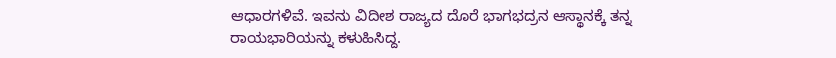ಆಧಾರಗಳಿವೆ. ಇವನು ವಿದೀಶ ರಾಜ್ಯದ ದೊರೆ ಭಾಗಭದ್ರನ ಆಸ್ಥಾನಕ್ಕೆ ತನ್ನ ರಾಯಭಾರಿಯನ್ನು ಕಳುಹಿಸಿದ್ದ.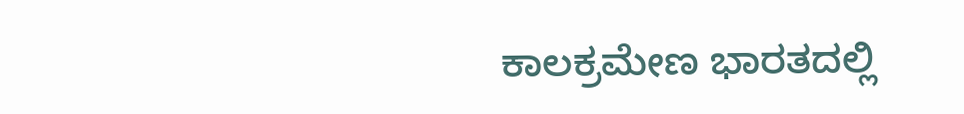ಕಾಲಕ್ರಮೇಣ ಭಾರತದಲ್ಲಿ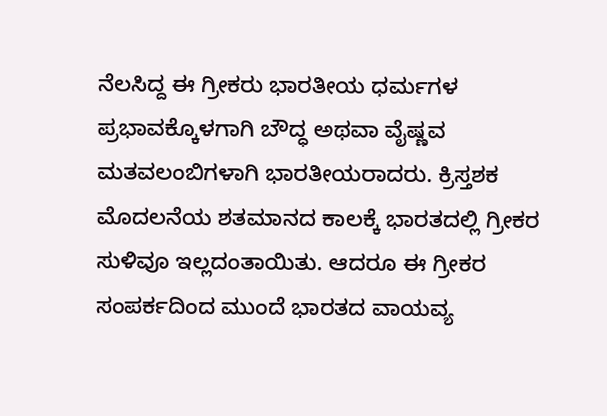ನೆಲಸಿದ್ದ ಈ ಗ್ರೀಕರು ಭಾರತೀಯ ಧರ್ಮಗಳ ಪ್ರಭಾವಕ್ಕೊಳಗಾಗಿ ಬೌದ್ಧ ಅಥವಾ ವೈಷ್ಣವ ಮತವಲಂಬಿಗಳಾಗಿ ಭಾರತೀಯರಾದರು. ಕ್ರಿಸ್ತಶಕ ಮೊದಲನೆಯ ಶತಮಾನದ ಕಾಲಕ್ಕೆ ಭಾರತದಲ್ಲಿ ಗ್ರೀಕರ ಸುಳಿವೂ ಇಲ್ಲದಂತಾಯಿತು. ಆದರೂ ಈ ಗ್ರೀಕರ ಸಂಪರ್ಕದಿಂದ ಮುಂದೆ ಭಾರತದ ವಾಯವ್ಯ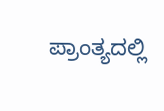ಪ್ರಾಂತ್ಯದಲ್ಲಿ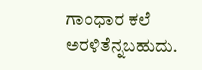ಗಾಂಧಾರ ಕಲೆ ಅರಳಿತೆನ್ನಬಹುದು.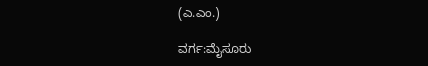(ಎ.ಎಂ.)

ವರ್ಗ:ಮೈಸೂರು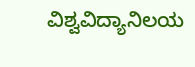ವಿಶ್ವವಿದ್ಯಾನಿಲಯ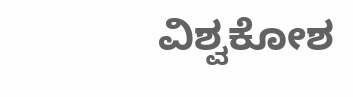ವಿಶ್ವಕೋಶ